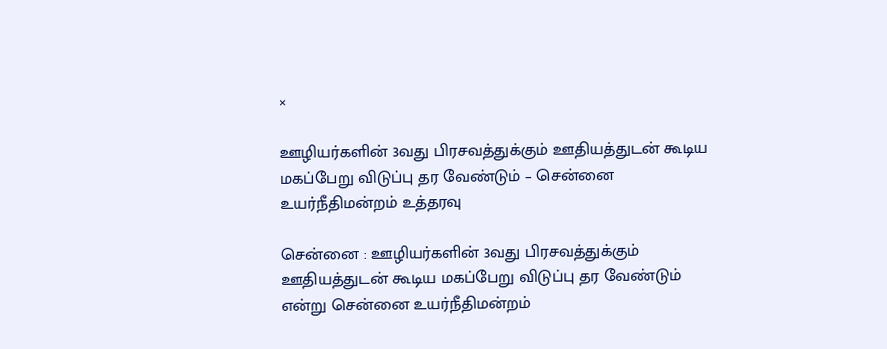×

ஊழியர்களின் 3வது பிரசவத்துக்கும் ஊதியத்துடன் கூடிய மகப்பேறு விடுப்பு தர வேண்டும் – சென்னை உயர்நீதிமன்றம் உத்தரவு

சென்னை : ஊழியர்களின் 3வது பிரசவத்துக்கும் ஊதியத்துடன் கூடிய மகப்பேறு விடுப்பு தர வேண்டும் என்று சென்னை உயர்நீதிமன்றம்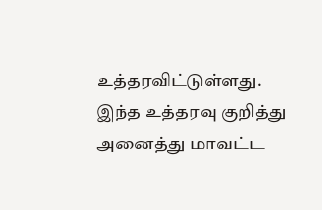உத்தரவிட்டுள்ளது. இந்த உத்தரவு குறித்து அனைத்து மாவட்ட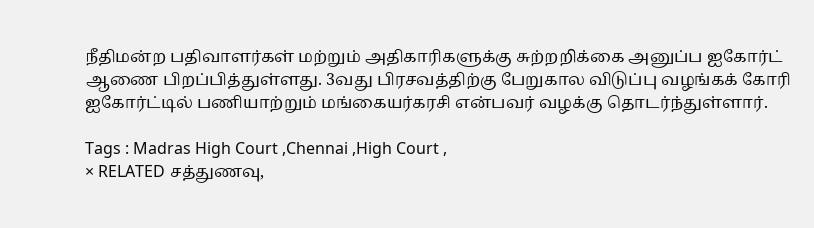நீதிமன்ற பதிவாளர்கள் மற்றும் அதிகாரிகளுக்கு சுற்றறிக்கை அனுப்ப ஐகோர்ட் ஆணை பிறப்பித்துள்ளது. 3வது பிரசவத்திற்கு பேறுகால விடுப்பு வழங்கக் கோரி ஐகோர்ட்டில் பணியாற்றும் மங்கையர்கரசி என்பவர் வழக்கு தொடர்ந்துள்ளார்.

Tags : Madras High Court ,Chennai ,High Court ,
× RELATED சத்துணவு,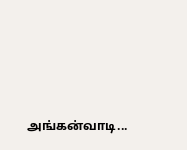அங்கன்வாடி...